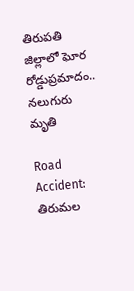తిరుపతి జిల్లాలో ఘోర రోడ్డుప్రమాదం.. నలుగురు మృతి

Road Accident: తిరుమల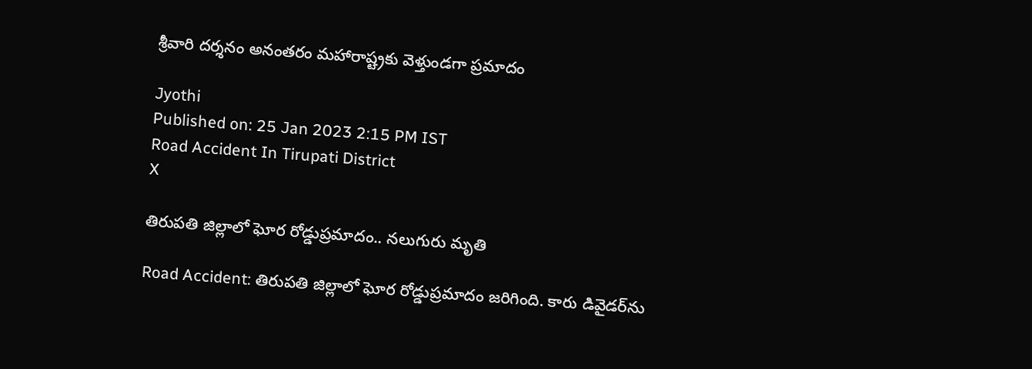శ్రీవారి దర్శనం అనంతరం మహారాష్ట్రకు వెళ్తుండగా ప్రమాదం

Jyothi
Published on: 25 Jan 2023 2:15 PM IST
Road Accident In Tirupati District
X

తిరుపతి జిల్లాలో ఘోర రోడ్డుప్రమాదం.. నలుగురు మృతి

Road Accident: తిరుపతి జిల్లాలో ఘోర రోడ్డుప్రమాదం జరిగింది. కారు డివైడర్‌ను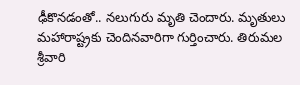ఢీకొనడంతో.. నలుగురు మృతి చెందారు. మృతులు మహారాష్ట్రకు చెందినవారిగా గుర్తించారు. తిరుమల శ్రీవారి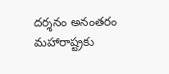దర్శనం అనంతరం మహారాష్ట్రకు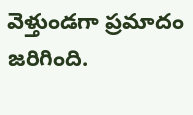వెళ్తుండగా ప్రమాదం జరిగింది.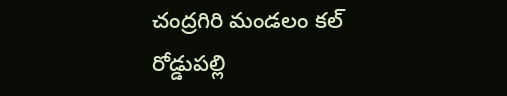చంద్రగిరి మండలం కల్‌ రోడ్డుపల్లి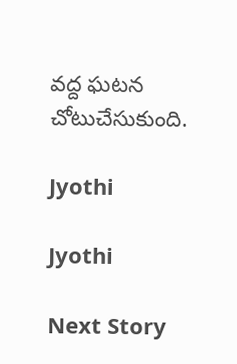వద్ద ఘటన చోటుచేసుకుంది.

Jyothi

Jyothi

Next Story